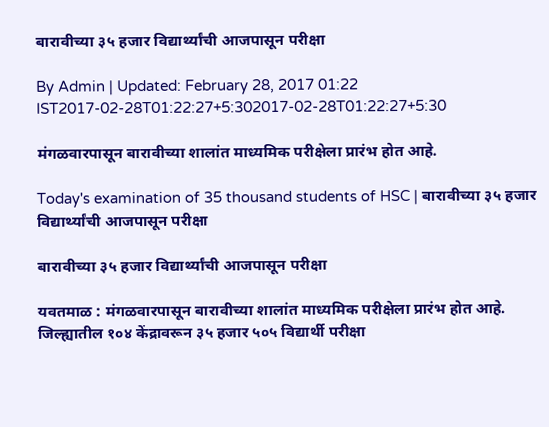बारावीच्या ३५ हजार विद्यार्थ्यांची आजपासून परीक्षा

By Admin | Updated: February 28, 2017 01:22 IST2017-02-28T01:22:27+5:302017-02-28T01:22:27+5:30

मंगळवारपासून बारावीच्या शालांत माध्यमिक परीक्षेला प्रारंभ होत आहे.

Today's examination of 35 thousand students of HSC | बारावीच्या ३५ हजार विद्यार्थ्यांची आजपासून परीक्षा

बारावीच्या ३५ हजार विद्यार्थ्यांची आजपासून परीक्षा

यवतमाळ : मंगळवारपासून बारावीच्या शालांत माध्यमिक परीक्षेला प्रारंभ होत आहे. जिल्ह्यातील १०४ केंद्रावरून ३५ हजार ५०५ विद्यार्थी परीक्षा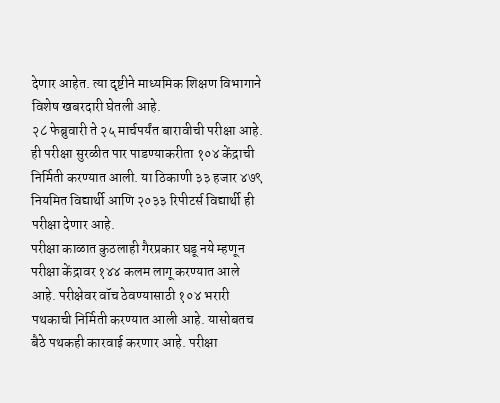देणार आहेत. त्या दृष्टीने माध्यमिक शिक्षण विभागाने विशेष खबरदारी घेतली आहे.
२८ फेब्रुवारी ते २५ मार्चपर्यंत बारावीची परीक्षा आहे. ही परीक्षा सुरळीत पार पाडण्याकरीता १०४ केंद्राची निर्मिती करण्यात आली. या ठिकाणी ३३ हजार ४७९ नियमित विद्यार्थी आणि २०३३ रिपीटर्स विद्यार्थी ही परीक्षा देणार आहे.
परीक्षा काळात कुठलाही गैरप्रकार घडू नये म्हणून परीक्षा केंद्रावर १४४ कलम लागू करण्यात आले आहे. परीक्षेवर वॉच ठेवण्यासाठी १०४ भरारी पथकाची निर्मिती करण्यात आली आहे. यासोबतच बैठे पथकही कारवाई करणार आहे. परीक्षा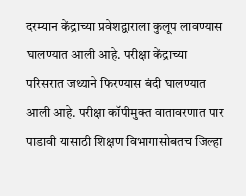दरम्यान केंद्राच्या प्रवेशद्वाराला कुलूप लावण्यास घालण्यात आली आहे. परीक्षा केंद्राच्या परिसरात जथ्याने फिरण्यास बंदी घालण्यात आली आहे. परीक्षा कॉपीमुक्त वातावरणात पार पाडावी यासाठी शिक्षण विभागासोबतच जिल्हा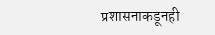प्रशासनाकडूनही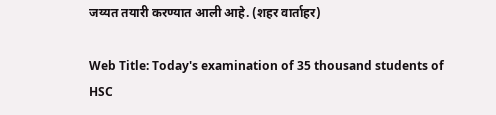जय्यत तयारी करण्यात आली आहे. (शहर वार्ताहर)

Web Title: Today's examination of 35 thousand students of HSC